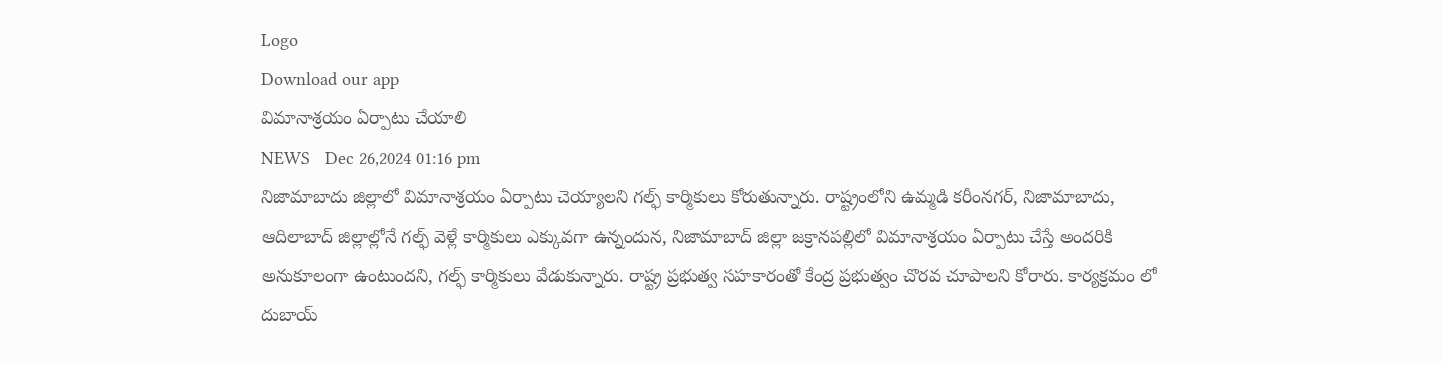Logo
Download our app
విమానాశ్రయం ఏర్పాటు చేయాలి
NEWS   Dec 26,2024 01:16 pm
నిజామాబాదు జిల్లాలో విమానాశ్రయం ఏర్పాటు చెయ్యాలని గల్ఫ్ కార్మికులు కోరుతున్నారు. రాష్ట్రంలోని ఉమ్మడి కరీంనగర్, నిజామాబాదు, ఆదిలాబాద్ జిల్లాల్లోనే గల్ఫ్ వెళ్లే కార్మికులు ఎక్కువగా ఉన్నందున, నిజామాబాద్ జిల్లా జక్రానపల్లిలో విమానాశ్రయం ఏర్పాటు చేస్తే అందరికి అనుకూలంగా ఉంటుందని, గల్ఫ్ కార్మికులు వేడుకున్నారు. రాష్ట్ర ప్రభుత్వ సహకారంతో కేంద్ర ప్రభుత్వం చొరవ చూపాలని కోరారు. కార్యక్రమం లో దుబాయ్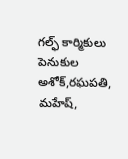గల్ఫ్ కార్మికులు పెనుకుల అశోక్,రఘపతి, మహేష్,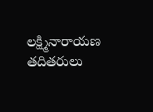లక్ష్మినారాయణ తదితరులు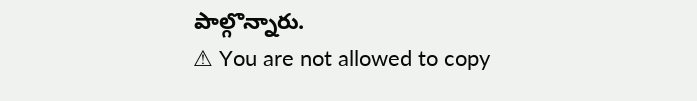పాల్గొన్నారు.
⚠ You are not allowed to copy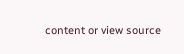content or view source